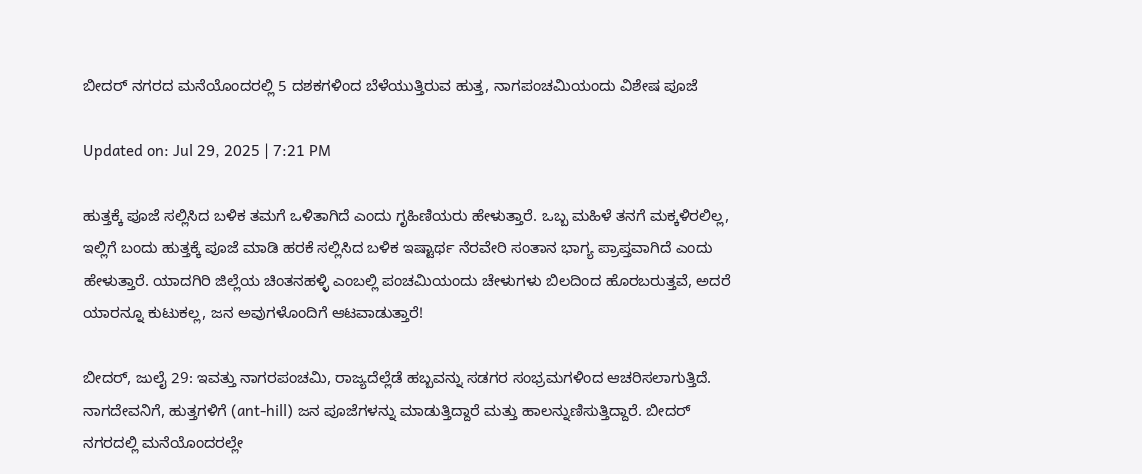ಬೀದರ್ ನಗರದ ಮನೆಯೊಂದರಲ್ಲಿ 5 ದಶಕಗಳಿಂದ ಬೆಳೆಯುತ್ತಿರುವ ಹುತ್ತ, ನಾಗಪಂಚಮಿಯಂದು ವಿಶೇಷ ಪೂಜೆ

Updated on: Jul 29, 2025 | 7:21 PM

ಹುತ್ತಕ್ಕೆ ಪೂಜೆ ಸಲ್ಲಿಸಿದ ಬಳಿಕ ತಮಗೆ ಒಳಿತಾಗಿದೆ ಎಂದು ಗೃಹಿಣಿಯರು ಹೇಳುತ್ತಾರೆ. ಒಬ್ಬ ಮಹಿಳೆ ತನಗೆ ಮಕ್ಕಳಿರಲಿಲ್ಲ, ಇಲ್ಲಿಗೆ ಬಂದು ಹುತ್ತಕ್ಕೆ ಪೂಜೆ ಮಾಡಿ ಹರಕೆ ಸಲ್ಲಿಸಿದ ಬಳಿಕ ಇಷ್ಟಾರ್ಥ ನೆರವೇರಿ ಸಂತಾನ ಭಾಗ್ಯ ಪ್ರಾಪ್ತವಾಗಿದೆ ಎಂದು ಹೇಳುತ್ತಾರೆ. ಯಾದಗಿರಿ ಜಿಲ್ಲೆಯ ಚಿಂತನಹಳ್ಳಿ ಎಂಬಲ್ಲಿ ಪಂಚಮಿಯಂದು ಚೇಳುಗಳು ಬಿಲದಿಂದ ಹೊರಬರುತ್ತವೆ, ಅದರೆ ಯಾರನ್ನೂ ಕುಟುಕಲ್ಲ, ಜನ ಅವುಗಳೊಂದಿಗೆ ಆಟವಾಡುತ್ತಾರೆ!

ಬೀದರ್, ಜುಲೈ 29: ಇವತ್ತು ನಾಗರಪಂಚಮಿ, ರಾಜ್ಯದೆಲ್ಲೆಡೆ ಹಬ್ಬವನ್ನು ಸಡಗರ ಸಂಭ್ರಮಗಳಿಂದ ಆಚರಿಸಲಾಗುತ್ತಿದೆ. ನಾಗದೇವನಿಗೆ, ಹುತ್ತಗಳಿಗೆ (ant-hill) ಜನ ಪೂಜೆಗಳನ್ನು ಮಾಡುತ್ತಿದ್ದಾರೆ ಮತ್ತು ಹಾಲನ್ನುಣಿಸುತ್ತಿದ್ದಾರೆ. ಬೀದರ್ ನಗರದಲ್ಲಿ ಮನೆಯೊಂದರಲ್ಲೇ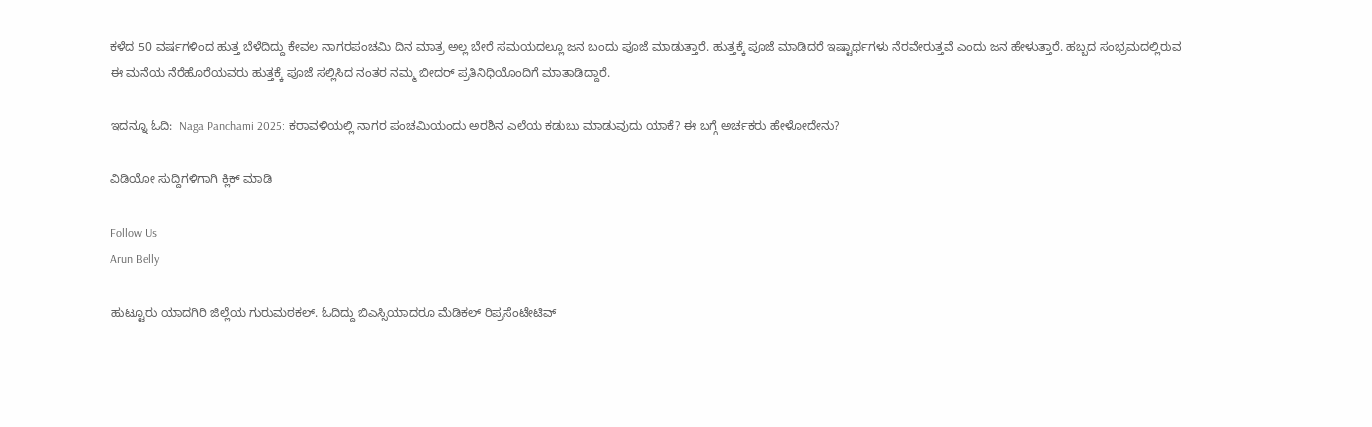ಕಳೆದ 50 ವರ್ಷಗಳಿಂದ ಹುತ್ತ ಬೆಳೆದಿದ್ದು ಕೇವಲ ನಾಗರಪಂಚಮಿ ದಿನ ಮಾತ್ರ ಅಲ್ಲ ಬೇರೆ ಸಮಯದಲ್ಲೂ ಜನ ಬಂದು ಪೂಜೆ ಮಾಡುತ್ತಾರೆ. ಹುತ್ತಕ್ಕೆ ಪೂಜೆ ಮಾಡಿದರೆ ಇಷ್ಟಾರ್ಥಗಳು ನೆರವೇರುತ್ತವೆ ಎಂದು ಜನ ಹೇಳುತ್ತಾರೆ. ಹಬ್ಬದ ಸಂಭ್ರಮದಲ್ಲಿರುವ ಈ ಮನೆಯ ನೆರೆಹೊರೆಯವರು ಹುತ್ತಕ್ಕೆ ಪೂಜೆ ಸಲ್ಲಿಸಿದ ನಂತರ ನಮ್ಮ ಬೀದರ್ ಪ್ರತಿನಿಧಿಯೊಂದಿಗೆ ಮಾತಾಡಿದ್ದಾರೆ.

ಇದನ್ನೂ ಓದಿ:  Naga Panchami 2025: ಕರಾವಳಿಯಲ್ಲಿ ನಾಗರ ಪಂಚಮಿಯಂದು ಅರಶಿನ ಎಲೆಯ ಕಡುಬು ಮಾಡುವುದು ಯಾಕೆ? ಈ ಬಗ್ಗೆ ಅರ್ಚಕರು ಹೇಳೋದೇನು?

ವಿಡಿಯೋ ಸುದ್ದಿಗಳಿಗಾಗಿ ಕ್ಲಿಕ್ ಮಾಡಿ

Follow Us
Arun Belly

ಹುಟ್ಟೂರು ಯಾದಗಿರಿ ಜಿಲ್ಲೆಯ ಗುರುಮಠಕಲ್. ಓದಿದ್ದು ಬಿಎಸ್ಸಿಯಾದರೂ ಮೆಡಿಕಲ್ ರಿಪ್ರಸೆಂಟೇಟಿವ್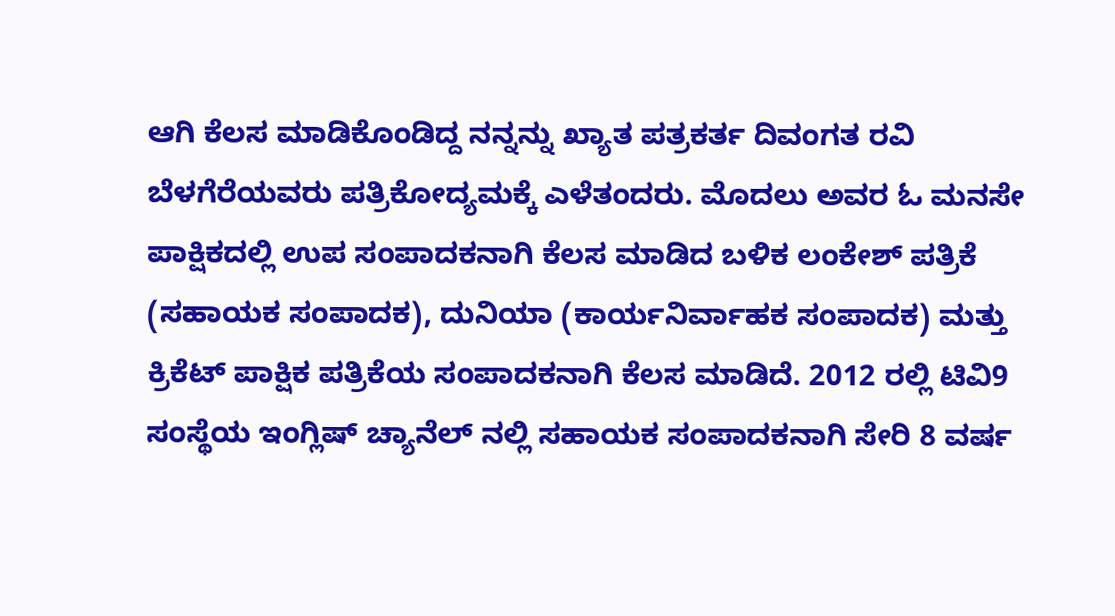ಆಗಿ ಕೆಲಸ ಮಾಡಿಕೊಂಡಿದ್ದ ನನ್ನನ್ನು ಖ್ಯಾತ ಪತ್ರಕರ್ತ ದಿವಂಗತ ರವಿ ಬೆಳಗೆರೆಯವರು ಪತ್ರಿಕೋದ್ಯಮಕ್ಕೆ ಎಳೆತಂದರು. ಮೊದಲು ಅವರ ಓ ಮನಸೇ ಪಾಕ್ಷಿಕದಲ್ಲಿ ಉಪ ಸಂಪಾದಕನಾಗಿ ಕೆಲಸ ಮಾಡಿದ ಬಳಿಕ ಲಂಕೇಶ್ ಪತ್ರಿಕೆ (ಸಹಾಯಕ ಸಂಪಾದಕ), ದುನಿಯಾ (ಕಾರ್ಯನಿರ್ವಾಹಕ ಸಂಪಾದಕ) ಮತ್ತು ಕ್ರಿಕೆಟ್ ಪಾಕ್ಷಿಕ ಪತ್ರಿಕೆಯ ಸಂಪಾದಕನಾಗಿ ಕೆಲಸ ಮಾಡಿದೆ. 2012 ರಲ್ಲಿ ಟಿವಿ9 ಸಂಸ್ಥೆಯ ಇಂಗ್ಲಿಷ್ ಚ್ಯಾನೆಲ್ ನಲ್ಲಿ ಸಹಾಯಕ ಸಂಪಾದಕನಾಗಿ ಸೇರಿ 8 ವರ್ಷ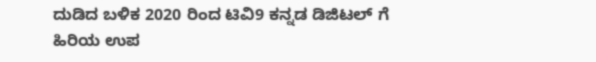ದುಡಿದ ಬಳಿಕ 2020 ರಿಂದ ಟಿವಿ9 ಕನ್ನಡ ಡಿಜಿಟಲ್ ಗೆ ಹಿರಿಯ ಉಪ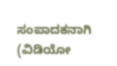ಸಂಪಾದಕನಾಗಿ (ವಿಡಿಯೋ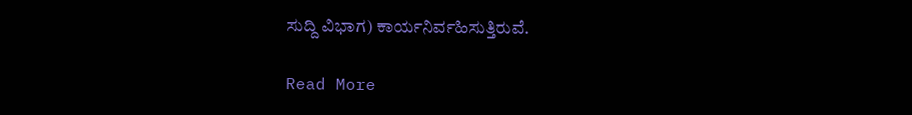ಸುದ್ದಿ ವಿಭಾಗ) ಕಾರ್ಯನಿರ್ವಹಿಸುತ್ತಿರುವೆ.

Read More